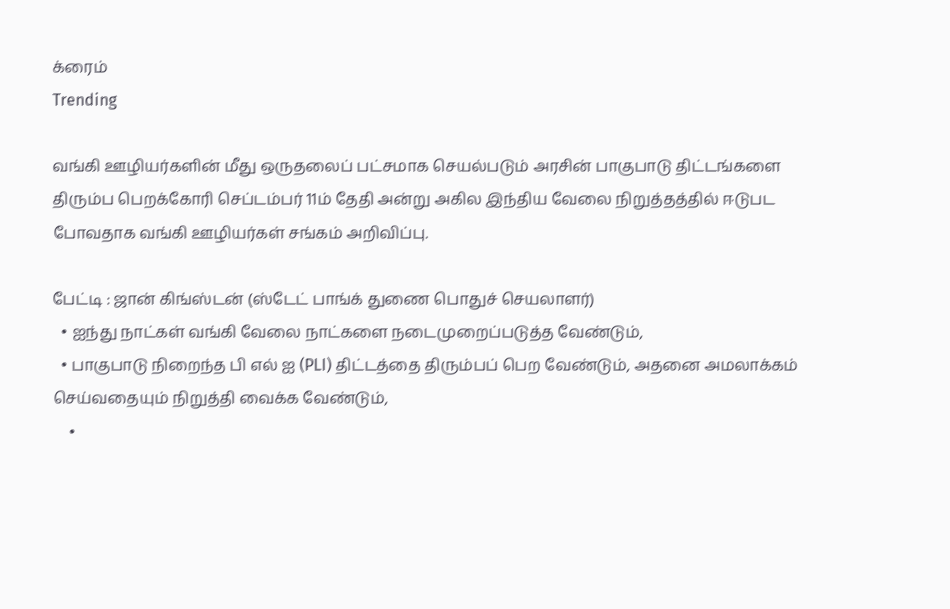க்ரைம்
Trending

வங்கி ஊழியர்களின் மீது ஒருதலைப் பட்சமாக செயல்படும் அரசின் பாகுபாடு திட்டங்களை திரும்ப பெறக்கோரி செப்டம்பர் 11ம் தேதி அன்று அகில இந்திய வேலை நிறுத்தத்தில் ஈடுபட போவதாக வங்கி ஊழியர்கள் சங்கம் அறிவிப்பு.

பேட்டி : ஜான் கிங்ஸ்டன் (ஸ்டேட் பாங்க் துணை பொதுச் செயலாளர்)
  • ஐந்து நாட்கள் வங்கி வேலை நாட்களை நடைமுறைப்படுத்த வேண்டும்,
  • பாகுபாடு நிறைந்த பி எல் ஐ (PLI) திட்டத்தை திரும்பப் பெற வேண்டும், அதனை அமலாக்கம் செய்வதையும் நிறுத்தி வைக்க வேண்டும்,
    •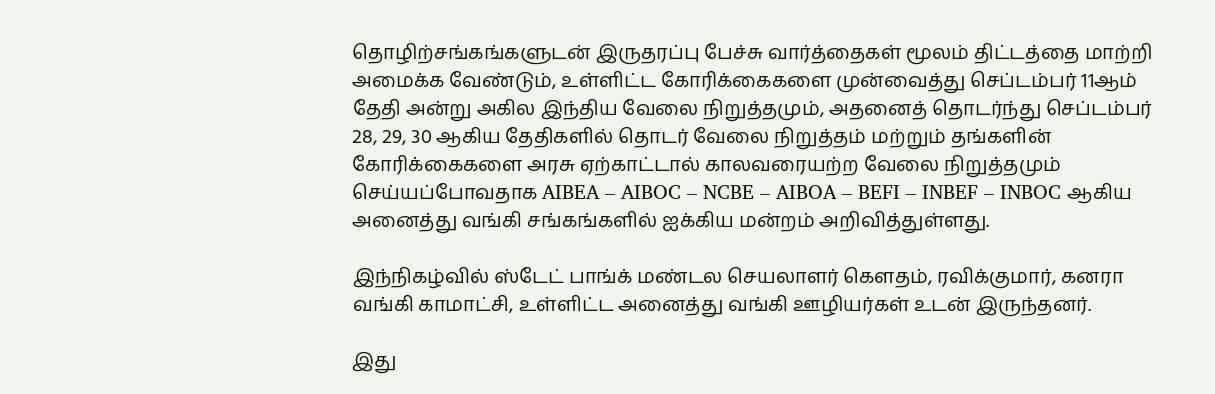தொழிற்சங்கங்களுடன் இருதரப்பு பேச்சு வார்த்தைகள் மூலம் திட்டத்தை மாற்றி அமைக்க வேண்டும், உள்ளிட்ட கோரிக்கைகளை முன்வைத்து செப்டம்பர் 11ஆம் தேதி அன்று அகில இந்திய வேலை நிறுத்தமும், அதனைத் தொடர்ந்து செப்டம்பர் 28, 29, 30 ஆகிய தேதிகளில் தொடர் வேலை நிறுத்தம் மற்றும் தங்களின் கோரிக்கைகளை அரசு ஏற்காட்டால் காலவரையற்ற வேலை நிறுத்தமும் செய்யப்போவதாக AIBEA – AIBOC – NCBE – AIBOA – BEFI – INBEF – INBOC ஆகிய அனைத்து வங்கி சங்கங்களில் ஐக்கிய மன்றம் அறிவித்துள்ளது.

இந்நிகழ்வில் ஸ்டேட் பாங்க் மண்டல செயலாளர் கௌதம், ரவிக்குமார், கனரா வங்கி காமாட்சி, உள்ளிட்ட அனைத்து வங்கி ஊழியர்கள் உடன் இருந்தனர்.

இது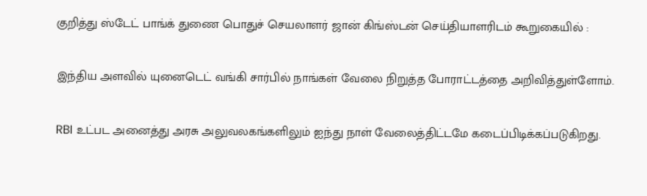குறித்து ஸ்டேட் பாங்க் துணை பொதுச் செயலாளர் ஜான் கிங்ஸ்டன் செய்தியாளரிடம் கூறுகையில் :

இந்திய அளவில் யுனைடெட் வங்கி சார்பில் நாங்கள் வேலை நிறுத்த போராட்டத்தை அறிவித்துள்ளோம்.

RBI உட்பட அனைத்து அரசு அலுவலகங்களிலும் ஐந்து நாள் வேலைத்திட்டமே கடைப்பிடிக்கப்படுகிறது.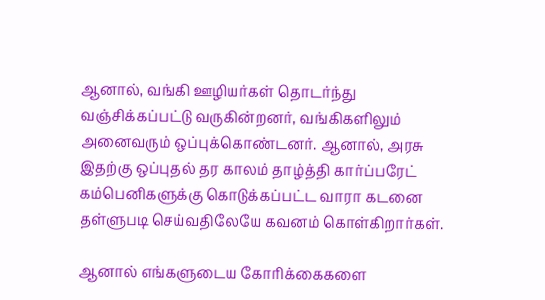ஆனால், வங்கி ஊழியர்கள் தொடர்ந்து வஞ்சிக்கப்பட்டு வருகின்றனர், வங்கிகளிலும் அனைவரும் ஒப்புக்கொண்டனர். ஆனால், அரசு இதற்கு ஒப்புதல் தர காலம் தாழ்த்தி கார்ப்பரேட் கம்பெனிகளுக்கு கொடுக்கப்பட்ட வாரா கடனை தள்ளுபடி செய்வதிலேயே கவனம் கொள்கிறார்கள்.

ஆனால் எங்களுடைய கோரிக்கைகளை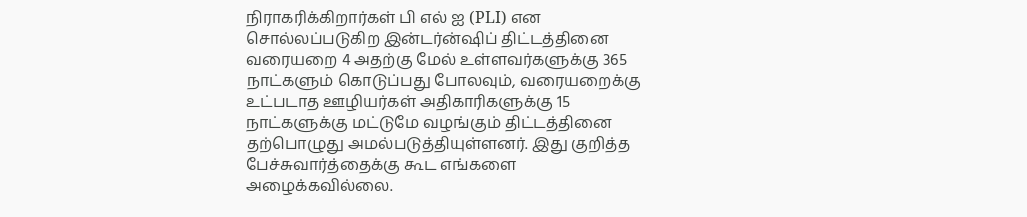நிராகரிக்கிறார்கள் பி எல் ஐ (PLI) என சொல்லப்படுகிற இன்டர்ன்ஷிப் திட்டத்தினை வரையறை 4 அதற்கு மேல் உள்ளவர்களுக்கு 365 நாட்களும் கொடுப்பது போலவும், வரையறைக்கு உட்படாத ஊழியர்கள் அதிகாரிகளுக்கு 15 நாட்களுக்கு மட்டுமே வழங்கும் திட்டத்தினை தற்பொழுது அமல்படுத்தியுள்ளனர். இது குறித்த பேச்சுவார்த்தைக்கு கூட எங்களை அழைக்கவில்லை.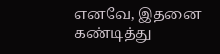எனவே, இதனை கண்டித்து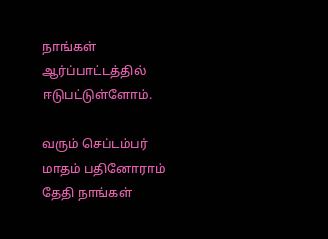நாங்கள் ஆர்ப்பாட்டத்தில் ஈடுபட்டுள்ளோம்.

வரும் செப்டம்பர் மாதம் பதினோராம் தேதி நாங்கள்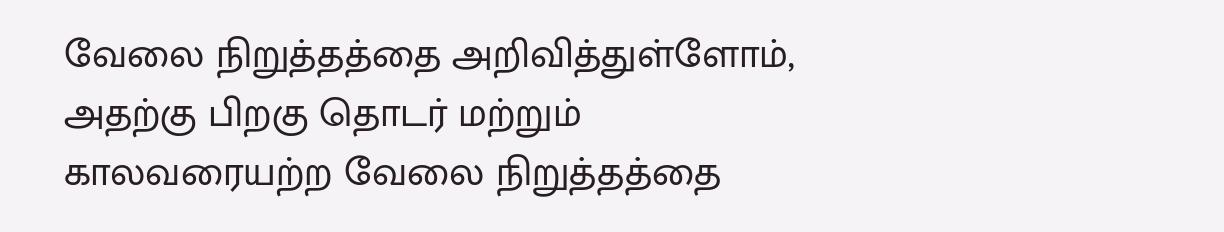வேலை நிறுத்தத்தை அறிவித்துள்ளோம், அதற்கு பிறகு தொடர் மற்றும் காலவரையற்ற வேலை நிறுத்தத்தை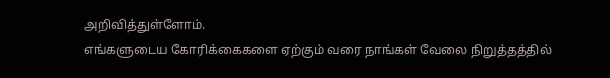அறிவித்துள்ளோம்.
எங்களுடைய கோரிக்கைகளை ஏற்கும் வரை நாங்கள் வேலை நிறுத்தத்தில்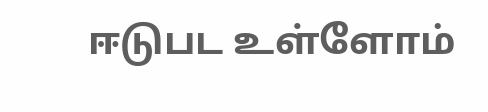ஈடுபட உள்ளோம்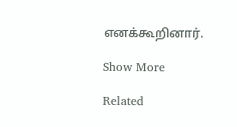எனக்கூறினார்.

Show More

Related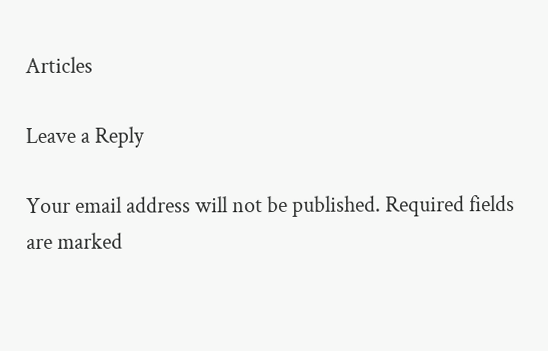Articles

Leave a Reply

Your email address will not be published. Required fields are marked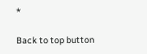*

Back to top button